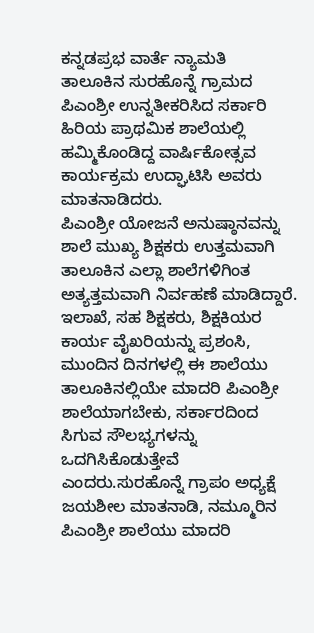ಕನ್ನಡಪ್ರಭ ವಾರ್ತೆ ನ್ಯಾಮತಿ
ತಾಲೂಕಿನ ಸುರಹೊನ್ನೆ ಗ್ರಾಮದ ಪಿಎಂಶ್ರೀ ಉನ್ನತೀಕರಿಸಿದ ಸರ್ಕಾರಿ ಹಿರಿಯ ಪ್ರಾಥಮಿಕ ಶಾಲೆಯಲ್ಲಿ ಹಮ್ಮಿಕೊಂಡಿದ್ದ ವಾರ್ಷಿಕೋತ್ಸವ ಕಾರ್ಯಕ್ರಮ ಉದ್ಘಾಟಿಸಿ ಅವರು ಮಾತನಾಡಿದರು.
ಪಿಎಂಶ್ರೀ ಯೋಜನೆ ಅನುಷ್ಠಾನವನ್ನು ಶಾಲೆ ಮುಖ್ಯ ಶಿಕ್ಷಕರು ಉತ್ತಮವಾಗಿ ತಾಲೂಕಿನ ಎಲ್ಲಾ ಶಾಲೆಗಳಿಗಿಂತ ಅತ್ಯತ್ತಮವಾಗಿ ನಿರ್ವಹಣೆ ಮಾಡಿದ್ದಾರೆ. ಇಲಾಖೆ, ಸಹ ಶಿಕ್ಷಕರು, ಶಿಕ್ಷಕಿಯರ ಕಾರ್ಯ ವೈಖರಿಯನ್ನು ಪ್ರಶಂಸಿ, ಮುಂದಿನ ದಿನಗಳಲ್ಲಿ ಈ ಶಾಲೆಯು ತಾಲೂಕಿನಲ್ಲಿಯೇ ಮಾದರಿ ಪಿಎಂಶ್ರೀ ಶಾಲೆಯಾಗಬೇಕು, ಸರ್ಕಾರದಿಂದ ಸಿಗುವ ಸೌಲಭ್ಯಗಳನ್ನು ಒದಗಿಸಿಕೊಡುತ್ತೇವೆ ಎಂದರು.ಸುರಹೊನ್ನೆ ಗ್ರಾಪಂ ಅಧ್ಯಕ್ಷೆ ಜಯಶೀಲ ಮಾತನಾಡಿ, ನಮ್ಮೂರಿನ ಪಿಎಂಶ್ರೀ ಶಾಲೆಯು ಮಾದರಿ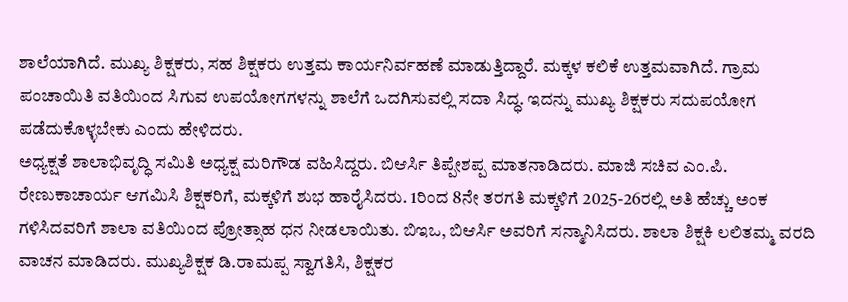ಶಾಲೆಯಾಗಿದೆ. ಮುಖ್ಯ ಶಿಕ್ಷಕರು, ಸಹ ಶಿಕ್ಷಕರು ಉತ್ತಮ ಕಾರ್ಯನಿರ್ವಹಣೆ ಮಾಡುತ್ತಿದ್ದಾರೆ. ಮಕ್ಕಳ ಕಲಿಕೆ ಉತ್ತಮವಾಗಿದೆ. ಗ್ರಾಮ ಪಂಚಾಯಿತಿ ವತಿಯಿಂದ ಸಿಗುವ ಉಪಯೋಗಗಳನ್ನು ಶಾಲೆಗೆ ಒದಗಿಸುವಲ್ಲಿ ಸದಾ ಸಿದ್ಧ. ಇದನ್ನು ಮುಖ್ಯ ಶಿಕ್ಷಕರು ಸದುಪಯೋಗ ಪಡೆದುಕೊಳ್ಳಬೇಕು ಎಂದು ಹೇಳಿದರು.
ಅಧ್ಯಕ್ಷತೆ ಶಾಲಾಭಿವೃದ್ಧಿ ಸಮಿತಿ ಅಧ್ಯಕ್ಷ ಮರಿಗೌಡ ವಹಿಸಿದ್ದರು. ಬಿಆರ್ಸಿ ತಿಪ್ಪೇಶಪ್ಪ ಮಾತನಾಡಿದರು. ಮಾಜಿ ಸಚಿವ ಎಂ.ಪಿ. ರೇಣುಕಾಚಾರ್ಯ ಆಗಮಿಸಿ ಶಿಕ್ಷಕರಿಗೆ, ಮಕ್ಕಳಿಗೆ ಶುಭ ಹಾರೈಸಿದರು. 1ರಿಂದ 8ನೇ ತರಗತಿ ಮಕ್ಕಳಿಗೆ 2025-26ರಲ್ಲಿ ಅತಿ ಹೆಚ್ಚು ಅಂಕ ಗಳಿಸಿದವರಿಗೆ ಶಾಲಾ ವತಿಯಿಂದ ಪ್ರೋತ್ಸಾಹ ಧನ ನೀಡಲಾಯಿತು. ಬಿಇಒ, ಬಿಆರ್ಸಿ ಅವರಿಗೆ ಸನ್ಮಾನಿಸಿದರು. ಶಾಲಾ ಶಿಕ್ಷಕಿ ಲಲಿತಮ್ಮ ವರದಿ ವಾಚನ ಮಾಡಿದರು. ಮುಖ್ಯಶಿಕ್ಷಕ ಡಿ.ರಾಮಪ್ಪ ಸ್ವಾಗತಿಸಿ, ಶಿಕ್ಷಕರ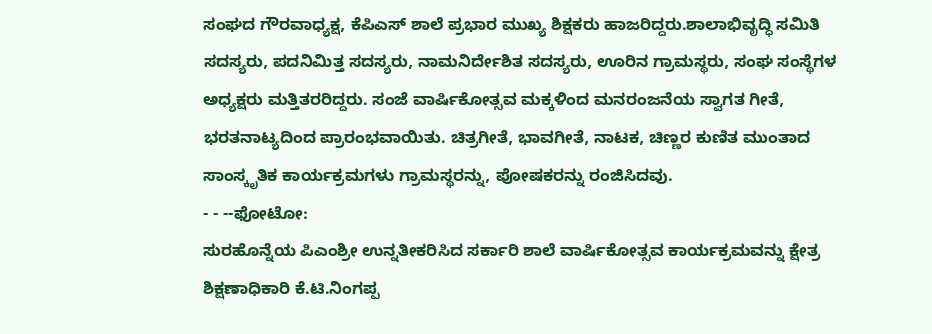ಸಂಘದ ಗೌರವಾಧ್ಯಕ್ಷ, ಕೆಪಿಎಸ್ ಶಾಲೆ ಪ್ರಭಾರ ಮುಖ್ಯ ಶಿಕ್ಷಕರು ಹಾಜರಿದ್ದರು.ಶಾಲಾಭಿವೃದ್ಧಿ ಸಮಿತಿ ಸದಸ್ಯರು, ಪದನಿಮಿತ್ತ ಸದಸ್ಯರು, ನಾಮನಿರ್ದೇಶಿತ ಸದಸ್ಯರು, ಊರಿನ ಗ್ರಾಮಸ್ಥರು, ಸಂಘ ಸಂಸ್ಥೆಗಳ ಅಧ್ಯಕ್ಷರು ಮತ್ತಿತರರಿದ್ದರು. ಸಂಜೆ ವಾರ್ಷಿಕೋತ್ಸವ ಮಕ್ಕಳಿಂದ ಮನರಂಜನೆಯ ಸ್ವಾಗತ ಗೀತೆ, ಭರತನಾಟ್ಯದಿಂದ ಪ್ರಾರಂಭವಾಯಿತು. ಚಿತ್ರಗೀತೆ, ಭಾವಗೀತೆ, ನಾಟಕ, ಚಿಣ್ಣರ ಕುಣಿತ ಮುಂತಾದ ಸಾಂಸ್ಕೃತಿಕ ಕಾರ್ಯಕ್ರಮಗಳು ಗ್ರಾಮಸ್ಥರನ್ನು, ಪೋಷಕರನ್ನು ರಂಜಿಸಿದವು.
- - --ಫೋಟೋ:
ಸುರಹೊನ್ನೆಯ ಪಿಎಂಶ್ರೀ ಉನ್ನತೀಕರಿಸಿದ ಸರ್ಕಾರಿ ಶಾಲೆ ವಾರ್ಷಿಕೋತ್ಸವ ಕಾರ್ಯಕ್ರಮವನ್ನು ಕ್ಷೇತ್ರ ಶಿಕ್ಷಣಾಧಿಕಾರಿ ಕೆ.ಟಿ.ನಿಂಗಪ್ಪ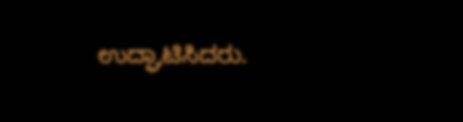ಉದ್ಘಾಟಿಸಿದರು.